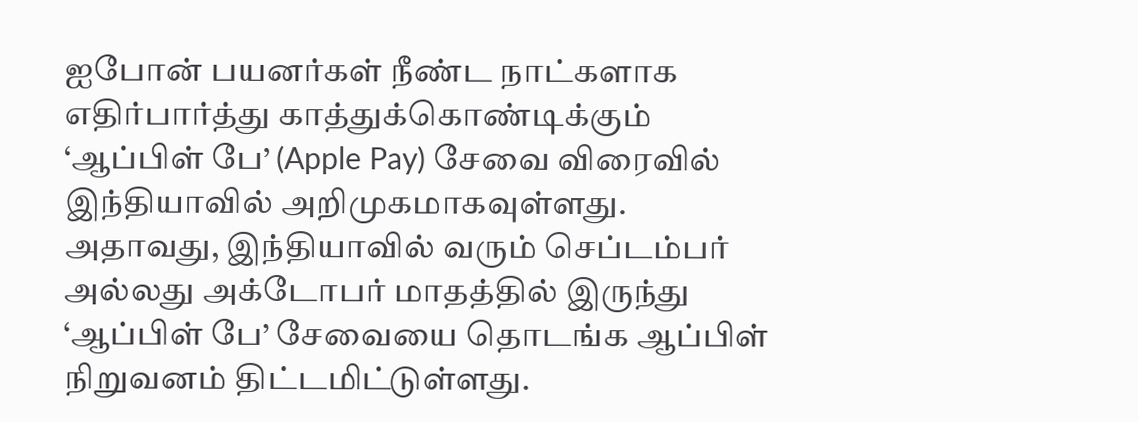ஐபோன் பயனர்கள் நீண்ட நாட்களாக எதிர்பார்த்து காத்துக்கொண்டிக்கும் ‘ஆப்பிள் பே’ (Apple Pay) சேவை விரைவில் இந்தியாவில் அறிமுகமாகவுள்ளது. அதாவது, இந்தியாவில் வரும் செப்டம்பர் அல்லது அக்டோபர் மாதத்தில் இருந்து ‘ஆப்பிள் பே’ சேவையை தொடங்க ஆப்பிள் நிறுவனம் திட்டமிட்டுள்ளது.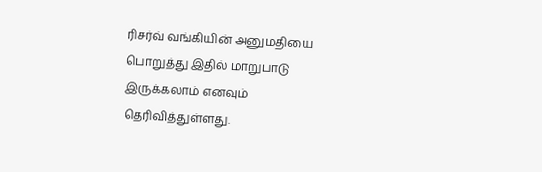ரிசர்வ் வங்கியின் அனுமதியை பொறுத்து இதில் மாறுபாடு இருக்கலாம் எனவும் தெரிவித்துள்ளது.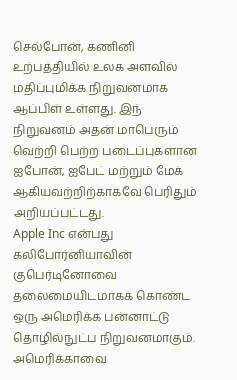செல்போன், கணினி உற்பத்தியில் உலக அளவில் மதிப்புமிக்க நிறுவனமாக ஆப்பிள் உள்ளது. இந் நிறுவனம் அதன் மாபெரும் வெற்றி பெற்ற படைப்புகளான ஐபோன், ஐபேட் மற்றும் மேக் ஆகியவற்றிற்காகவே பெரிதும் அறியப்பட்டது.
Apple Inc என்பது கலிபோர்னியாவின் குபெர்டினோவை தலைமையிடமாகக் கொண்ட ஒரு அமெரிக்க பன்னாட்டு தொழில்நுட்ப நிறுவனமாகும். அமெரிக்காவை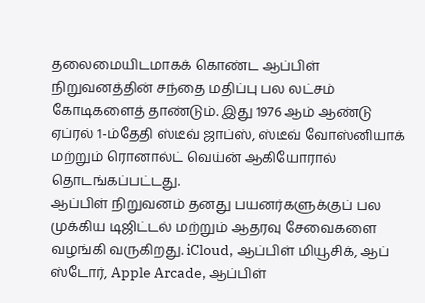தலைமையிடமாகக் கொண்ட ஆப்பிள் நிறுவனத்தின் சந்தை மதிப்பு பல லட்சம் கோடிகளைத் தாண்டும். இது 1976 ஆம் ஆண்டு ஏப்ரல் 1-ம்தேதி ஸ்டீவ் ஜாப்ஸ், ஸ்டீவ் வோஸ்னியாக் மற்றும் ரொனால்ட் வெய்ன் ஆகியோரால் தொடங்கப்பட்டது.
ஆப்பிள் நிறுவனம் தனது பயனர்களுக்குப் பல முக்கிய டிஜிட்டல் மற்றும் ஆதரவு சேவைகளை வழங்கி வருகிறது. iCloud, ஆப்பிள் மியூசிக், ஆப் ஸ்டோர், Apple Arcade, ஆப்பிள்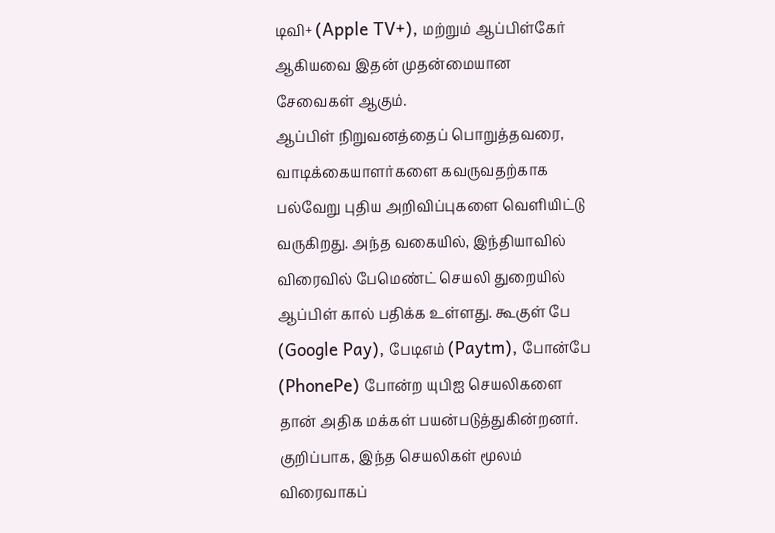டிவி+ (Apple TV+), மற்றும் ஆப்பிள்கேர் ஆகியவை இதன் முதன்மையான சேவைகள் ஆகும்.
ஆப்பிள் நிறுவனத்தைப் பொறுத்தவரை, வாடிக்கையாளர்களை கவருவதற்காக பல்வேறு புதிய அறிவிப்புகளை வெளியிட்டு வருகிறது. அந்த வகையில், இந்தியாவில் விரைவில் பேமெண்ட் செயலி துறையில் ஆப்பிள் கால் பதிக்க உள்ளது. கூகுள் பே (Google Pay), பேடிஎம் (Paytm), போன்பே (PhonePe) போன்ற யுபிஐ செயலிகளை தான் அதிக மக்கள் பயன்படுத்துகின்றனர். குறிப்பாக, இந்த செயலிகள் மூலம் விரைவாகப்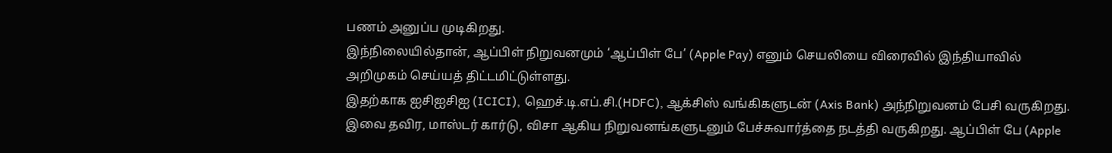பணம் அனுப்ப முடிகிறது.
இந்நிலையில்தான், ஆப்பிள் நிறுவனமும் ‘ஆப்பிள் பே’ (Apple Pay) எனும் செயலியை விரைவில் இந்தியாவில் அறிமுகம் செய்யத் திட்டமிட்டுள்ளது.
இதற்காக ஐசிஐசிஐ (ICICI), ஹெச்.டி.எப்.சி.(HDFC), ஆக்சிஸ் வங்கிகளுடன் (Axis Bank) அந்நிறுவனம் பேசி வருகிறது. இவை தவிர, மாஸ்டர் கார்டு, விசா ஆகிய நிறுவனங்களுடனும் பேச்சுவார்த்தை நடத்தி வருகிறது. ஆப்பிள் பே (Apple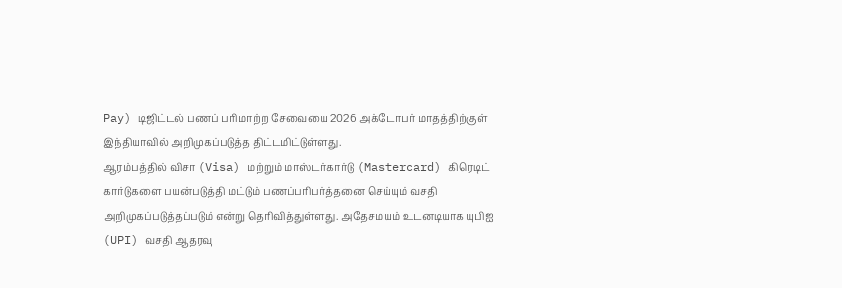Pay) டிஜிட்டல் பணப் பரிமாற்ற சேவையை 2026 அக்டோபர் மாதத்திற்குள் இந்தியாவில் அறிமுகப்படுத்த திட்டமிட்டுள்ளது.
ஆரம்பத்தில் விசா (Visa) மற்றும் மாஸ்டர்கார்டு (Mastercard) கிரெடிட் கார்டுகளை பயன்படுத்தி மட்டும் பணப்பரிபர்த்தனை செய்யும் வசதி அறிமுகப்படுத்தப்படும் என்று தெரிவித்துள்ளது. அதேசமயம் உடனடியாக யுபிஐ (UPI) வசதி ஆதரவு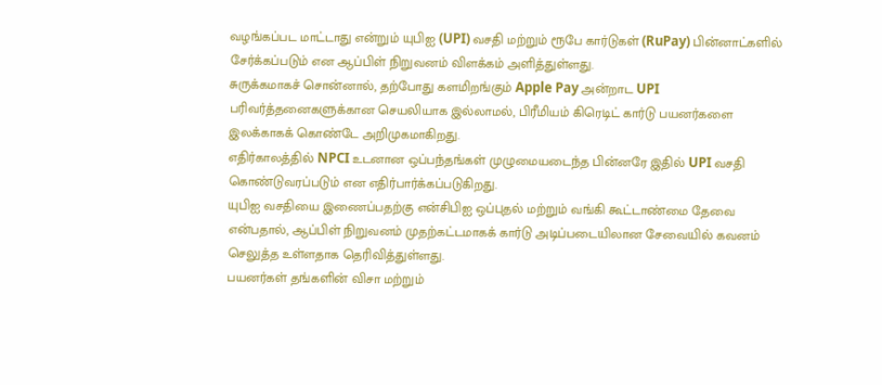வழங்கப்பட மாட்டாது என்றும் யுபிஐ (UPI) வசதி மற்றும் ரூபே கார்டுகள் (RuPay) பின்னாட்களில் சேர்க்கப்படும் என ஆப்பிள் நிறுவனம் விளக்கம் அளித்துள்ளது.
சுருக்கமாகச் சொன்னால், தற்போது களமிறங்கும் Apple Pay அன்றாட UPI பரிவர்த்தனைகளுக்கான செயலியாக இல்லாமல், பிரீமியம் கிரெடிட் கார்டு பயனர்களை இலக்காகக் கொண்டே அறிமுகமாகிறது.
எதிர்காலத்தில் NPCI உடனான ஒப்பந்தங்கள் முழுமையடைந்த பின்னரே இதில் UPI வசதி கொண்டுவரப்படும் என எதிர்பார்க்கப்படுகிறது.
யுபிஐ வசதியை இணைப்பதற்கு என்சிபிஐ ஒப்புதல் மற்றும் வங்கி கூட்டாண்மை தேவை என்பதால், ஆப்பிள் நிறுவனம் முதற்கட்டமாகக் கார்டு அடிப்படையிலான சேவையில் கவனம் செலுத்த உள்ளதாக தெரிவித்துள்ளது.
பயனர்கள் தங்களின் விசா மற்றும்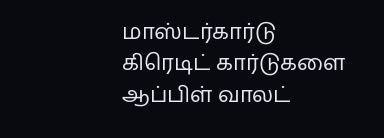மாஸ்டர்கார்டு கிரெடிட் கார்டுகளை ஆப்பிள் வாலட்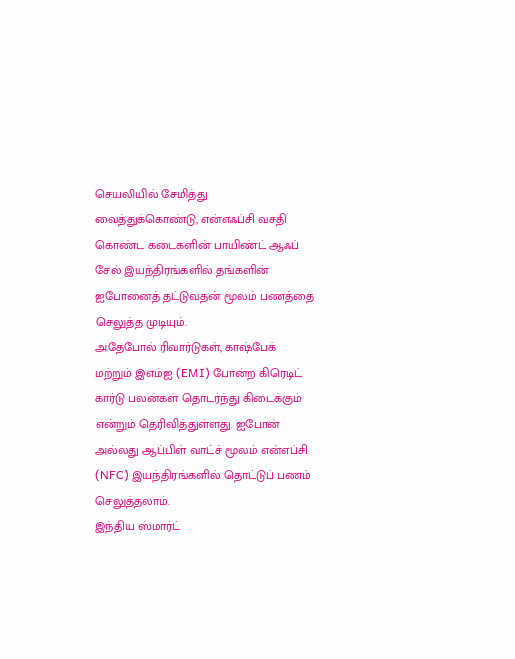செயலியில் சேமித்து வைத்துக்கொண்டு, என்எஃப்சி வசதி கொண்ட கடைகளின் பாயிண்ட் ஆஃப் சேல் இயந்திரங்களில் தங்களின் ஐபோனைத் தட்டுவதன் மூலம் பணத்தை செலுத்த முடியும்.
அதேபோல் ரிவார்டுகள், காஷ்பேக் மற்றும் இஎம்ஐ (EMI) போன்ற கிரெடிட் கார்டு பலன்கள் தொடர்ந்து கிடைக்கும் என்றும் தெரிவித்துள்ளது. ஐபோன் அல்லது ஆப்பிள் வாட்ச் மூலம் என்எப்சி (NFC) இயந்திரங்களில் தொட்டுப் பணம் செலுத்தலாம்.
இந்திய ஸ்மார்ட்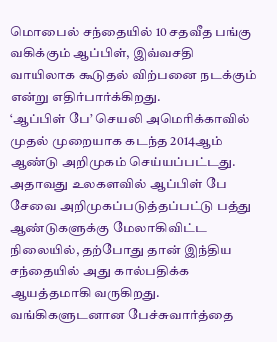மொபைல் சந்தையில் 10 சதவீத பங்கு வகிக்கும் ஆப்பிள், இவ்வசதி வாயிலாக கூடுதல் விற்பனை நடக்கும் என்று எதிர்பார்க்கிறது.
‘ஆப்பிள் பே’ செயலி அமெரிக்காவில் முதல் முறையாக கடந்த 2014ஆம் ஆண்டு அறிமுகம் செய்யப்பட்டது. அதாவது உலகளவில் ஆப்பிள் பே சேவை அறிமுகப்படுத்தப்பட்டு பத்து ஆண்டுகளுக்கு மேலாகிவிட்ட நிலையில், தற்போது தான் இந்திய சந்தையில் அது கால்பதிக்க ஆயத்தமாகி வருகிறது.
வங்கிகளுடனான பேச்சுவார்த்தை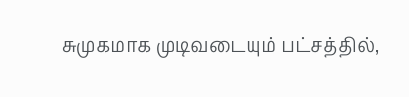சுமுகமாக முடிவடையும் பட்சத்தில்,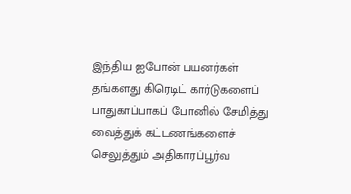இந்திய ஐபோன் பயனர்கள் தங்களது கிரெடிட் கார்டுகளைப் பாதுகாப்பாகப் போனில் சேமித்து வைத்துக் கட்டணங்களைச் செலுத்தும் அதிகாரப்பூர்வ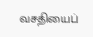வசதியைப்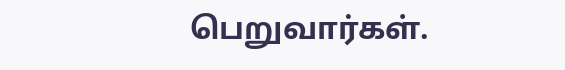பெறுவார்கள்.